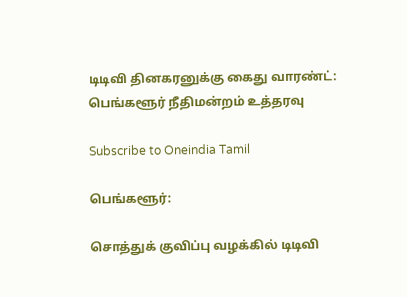டிடிவி தினகரனுக்கு கைது வாரண்ட்: பெங்களூர் நீதிமன்றம் உத்தரவு

Subscribe to Oneindia Tamil

பெங்களூர்:

சொத்துக் குவிப்பு வழக்கில் டிடிவி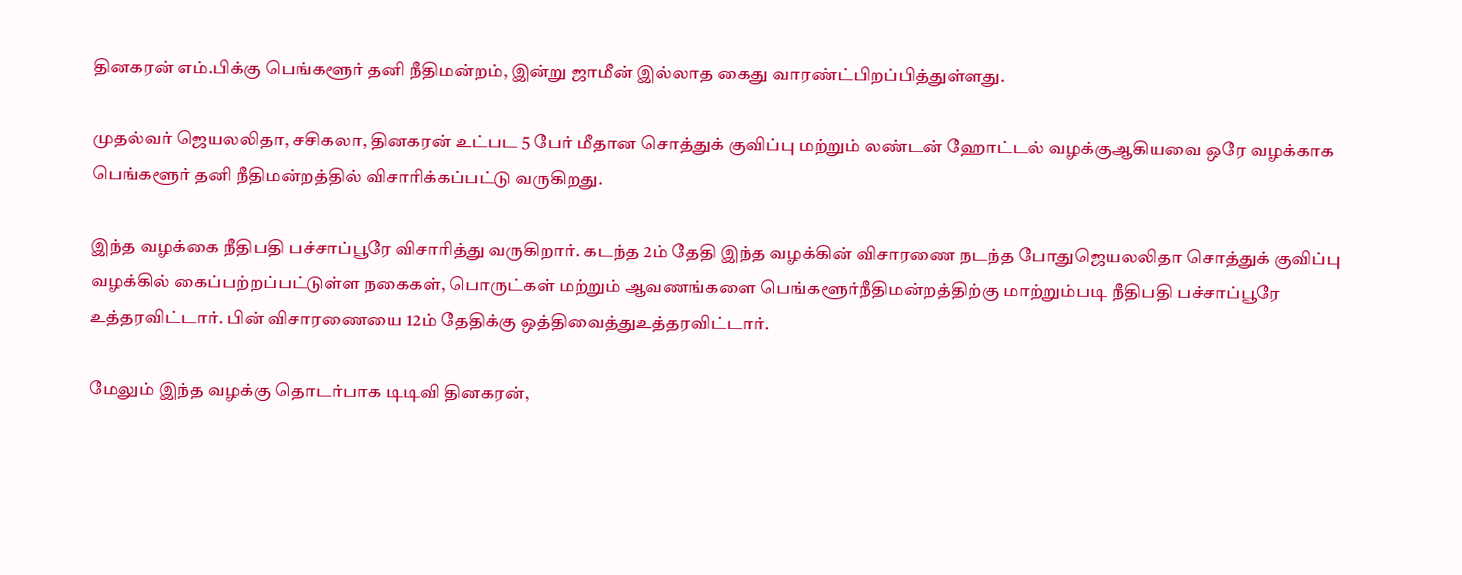தினகரன் எம்.பிக்கு பெங்களூர் தனி நீதிமன்றம், இன்று ஜாமீன் இல்லாத கைது வாரண்ட்பிறப்பித்துள்ளது.

முதல்வர் ஜெயலலிதா, சசிகலா, தினகரன் உட்பட 5 பேர் மீதான சொத்துக் குவிப்பு மற்றும் லண்டன் ஹோட்டல் வழக்குஆகியவை ஒரே வழக்காக பெங்களூர் தனி நீதிமன்றத்தில் விசாரிக்கப்பட்டு வருகிறது.

இந்த வழக்கை நீதிபதி பச்சாப்பூரே விசாரித்து வருகிறார். கடந்த 2ம் தேதி இந்த வழக்கின் விசாரணை நடந்த போதுஜெயலலிதா சொத்துக் குவிப்பு வழக்கில் கைப்பற்றப்பட்டுள்ள நகைகள், பொருட்கள் மற்றும் ஆவணங்களை பெங்களூர்நீதிமன்றத்திற்கு மாற்றும்படி நீதிபதி பச்சாப்பூரே உத்தரவிட்டார். பின் விசாரணையை 12ம் தேதிக்கு ஒத்திவைத்துஉத்தரவிட்டார்.

மேலும் இந்த வழக்கு தொடர்பாக டிடிவி தினகரன்,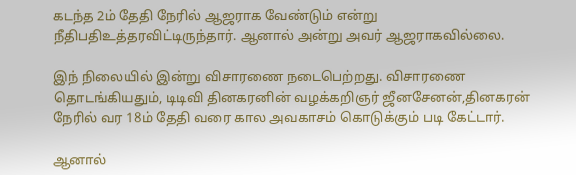கடந்த 2ம் தேதி நேரில் ஆஜராக வேண்டும் என்று நீதிபதிஉத்தரவிட்டிருந்தார். ஆனால் அன்று அவர் ஆஜராகவில்லை.

இந் நிலையில் இன்று விசாரணை நடைபெற்றது. விசாரணை தொடங்கியதும், டிடிவி தினகரனின் வழக்கறிஞர் ஜீனசேனன்,தினகரன் நேரில் வர 18ம் தேதி வரை கால அவகாசம் கொடுக்கும் படி கேட்டார்.

ஆனால்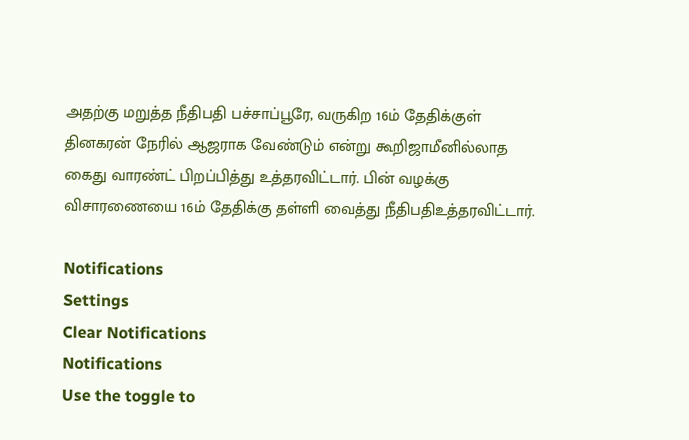அதற்கு மறுத்த நீதிபதி பச்சாப்பூரே, வருகிற 16ம் தேதிக்குள் தினகரன் நேரில் ஆஜராக வேண்டும் என்று கூறிஜாமீனில்லாத கைது வாரண்ட் பிறப்பித்து உத்தரவிட்டார். பின் வழக்கு விசாரணையை 16ம் தேதிக்கு தள்ளி வைத்து நீதிபதிஉத்தரவிட்டார்.

Notifications
Settings
Clear Notifications
Notifications
Use the toggle to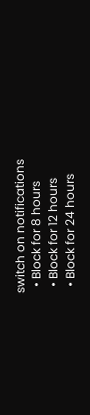switch on notifications
  • Block for 8 hours
  • Block for 12 hours
  • Block for 24 hours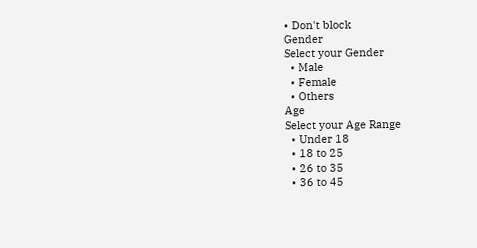• Don't block
Gender
Select your Gender
  • Male
  • Female
  • Others
Age
Select your Age Range
  • Under 18
  • 18 to 25
  • 26 to 35
  • 36 to 45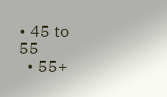• 45 to 55
  • 55+